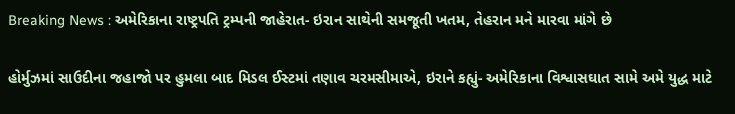Breaking News : અમેરિકાના રાષ્ટ્રપતિ ટ્રમ્પની જાહેરાત- ઇરાન સાથેની સમજૂતી ખતમ, તેહરાન મને મારવા માંગે છે

હોર્મુઝમાં સાઉદીના જહાજો પર હુમલા બાદ મિડલ ઈસ્ટમાં તણાવ ચરમસીમાએ, ઇરાને કહ્યું- અમેરિકાના વિશ્વાસઘાત સામે અમે યુદ્ધ માટે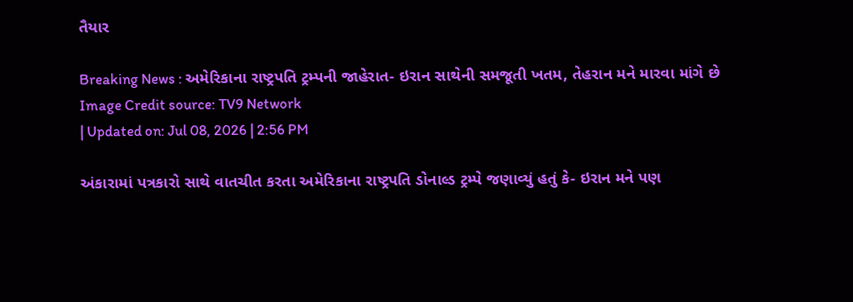તૈયાર

Breaking News : અમેરિકાના રાષ્ટ્રપતિ ટ્રમ્પની જાહેરાત- ઇરાન સાથેની સમજૂતી ખતમ, તેહરાન મને મારવા માંગે છે
Image Credit source: TV9 Network
| Updated on: Jul 08, 2026 | 2:56 PM

અંકારામાં પત્રકારો સાથે વાતચીત કરતા અમેરિકાના રાષ્ટ્રપતિ ડોનાલ્ડ ટ્રમ્પે જણાવ્યું હતું કે- ઇરાન મને પણ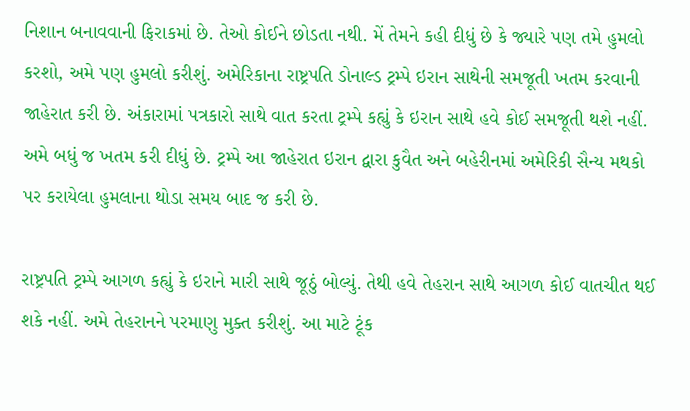નિશાન બનાવવાની ફિરાકમાં છે. તેઓ કોઈને છોડતા નથી. મેં તેમને કહી દીધું છે કે જ્યારે પણ તમે હુમલો કરશો, અમે પણ હુમલો કરીશું. અમેરિકાના રાષ્ટ્રપતિ ડોનાલ્ડ ટ્રમ્પે ઇરાન સાથેની સમજૂતી ખતમ કરવાની જાહેરાત કરી છે. અંકારામાં પત્રકારો સાથે વાત કરતા ટ્રમ્પે કહ્યું કે ઇરાન સાથે હવે કોઈ સમજૂતી થશે નહીં. અમે બધું જ ખતમ કરી દીધું છે. ટ્રમ્પે આ જાહેરાત ઇરાન દ્વારા કુવૈત અને બહેરીનમાં અમેરિકી સૈન્ય મથકો પર કરાયેલા હુમલાના થોડા સમય બાદ જ કરી છે.

રાષ્ટ્રપતિ ટ્રમ્પે આગળ કહ્યું કે ઇરાને મારી સાથે જૂઠું બોલ્યું. તેથી હવે તેહરાન સાથે આગળ કોઈ વાતચીત થઈ શકે નહીં. અમે તેહરાનને પરમાણુ મુક્ત કરીશું. આ માટે ટૂંક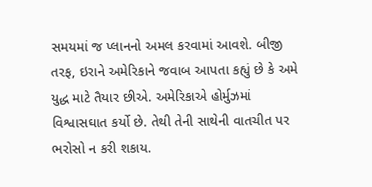સમયમાં જ પ્લાનનો અમલ કરવામાં આવશે. બીજી તરફ, ઇરાને અમેરિકાને જવાબ આપતા કહ્યું છે કે અમે યુદ્ધ માટે તૈયાર છીએ. અમેરિકાએ હોર્મુઝમાં વિશ્વાસઘાત કર્યો છે. તેથી તેની સાથેની વાતચીત પર ભરોસો ન કરી શકાય.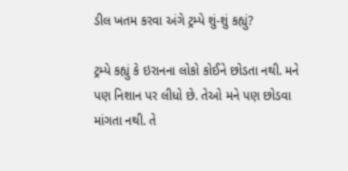ડીલ ખતમ કરવા અંગે ટ્રમ્પે શું-શું કહ્યું?

ટ્રમ્પે કહ્યું કે ઇરાનના લોકો કોઈને છોડતા નથી. મને પણ નિશાન પર લીધો છે. તેઓ મને પણ છોડવા માંગતા નથી. તે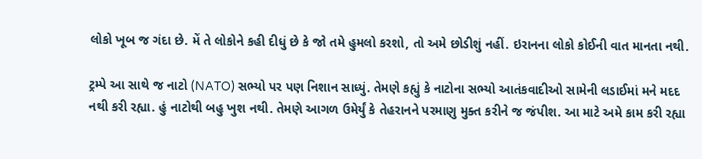લોકો ખૂબ જ ગંદા છે. મેં તે લોકોને કહી દીધું છે કે જો તમે હુમલો કરશો, તો અમે છોડીશું નહીં. ઇરાનના લોકો કોઈની વાત માનતા નથી.

ટ્રમ્પે આ સાથે જ નાટો (NATO) સભ્યો પર પણ નિશાન સાધ્યું. તેમણે કહ્યું કે નાટોના સભ્યો આતંકવાદીઓ સામેની લડાઈમાં મને મદદ નથી કરી રહ્યા. હું નાટોથી બહુ ખુશ નથી. તેમણે આગળ ઉમેર્યું કે તેહરાનને પરમાણુ મુક્ત કરીને જ જંપીશ. આ માટે અમે કામ કરી રહ્યા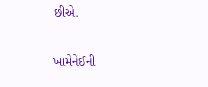છીએ.

ખામેનેઈની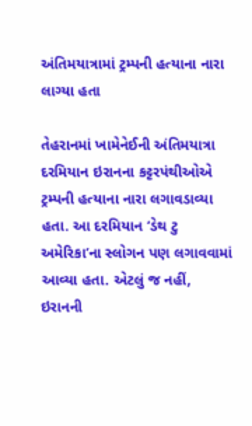અંતિમયાત્રામાં ટ્રમ્પની હત્યાના નારા લાગ્યા હતા

તેહરાનમાં ખામેનેઈની અંતિમયાત્રા દરમિયાન ઇરાનના કટ્ટરપંથીઓએ ટ્રમ્પની હત્યાના નારા લગાવડાવ્યા હતા. આ દરમિયાન ‘ડેથ ટુ અમેરિકા’ના સ્લોગન પણ લગાવવામાં આવ્યા હતા. એટલું જ નહીં, ઇરાનની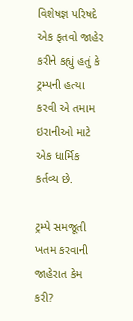વિશેષજ્ઞ પરિષદે એક ફતવો જાહેર કરીને કહ્યું હતું કે ટ્રમ્પની હત્યા કરવી એ તમામ ઇરાનીઓ માટે એક ધાર્મિક કર્તવ્ય છે.

ટ્રમ્પે સમજૂતી ખતમ કરવાની જાહેરાત કેમ કરી?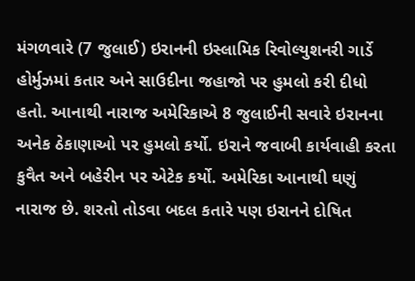મંગળવારે (7 જુલાઈ) ઇરાનની ઇસ્લામિક રિવોલ્યુશનરી ગાર્ડે હોર્મુઝમાં કતાર અને સાઉદીના જહાજો પર હુમલો કરી દીધો હતો. આનાથી નારાજ અમેરિકાએ 8 જુલાઈની સવારે ઇરાનના અનેક ઠેકાણાઓ પર હુમલો કર્યો. ઇરાને જવાબી કાર્યવાહી કરતા કુવૈત અને બહેરીન પર એટેક કર્યો. અમેરિકા આનાથી ઘણું નારાજ છે. શરતો તોડવા બદલ કતારે પણ ઇરાનને દોષિત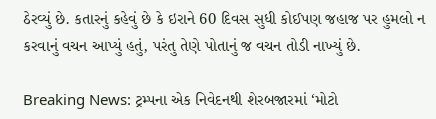ઠેરવ્યું છે. કતારનું કહેવું છે કે ઇરાને 60 દિવસ સુધી કોઈપણ જહાજ પર હુમલો ન કરવાનું વચન આપ્યું હતું, પરંતુ તેણે પોતાનું જ વચન તોડી નાખ્યું છે.

Breaking News: ટ્રમ્પના એક નિવેદનથી શેરબજારમાં ‘મોટો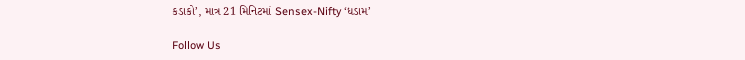કડાકો’, માત્ર 21 મિનિટમાં Sensex-Nifty ‘ધડામ’

Follow Us